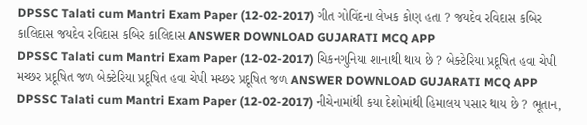DPSSC Talati cum Mantri Exam Paper (12-02-2017) ગીત ગોવિંદના લેખક કોણ હતા ? જયદેવ રવિદાસ કબિર કાલિદાસ જયદેવ રવિદાસ કબિર કાલિદાસ ANSWER DOWNLOAD GUJARATI MCQ APP
DPSSC Talati cum Mantri Exam Paper (12-02-2017) ચિકનગુનિયા શાનાથી થાય છે ? બેક્ટેરિયા પ્રદૂષિત હવા ચેપી મચ્છર પ્રદૂષિત જળ બેક્ટેરિયા પ્રદૂષિત હવા ચેપી મચ્છર પ્રદૂષિત જળ ANSWER DOWNLOAD GUJARATI MCQ APP
DPSSC Talati cum Mantri Exam Paper (12-02-2017) નીચેનામાંથી કયા દેશોમાંથી હિમાલય પસાર થાય છે ? ભૂતાન,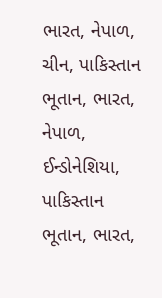ભારત, નેપાળ, ચીન, પાકિસ્તાન ભૂતાન, ભારત, નેપાળ, ઈન્ડોનેશિયા, પાકિસ્તાન ભૂતાન, ભારત,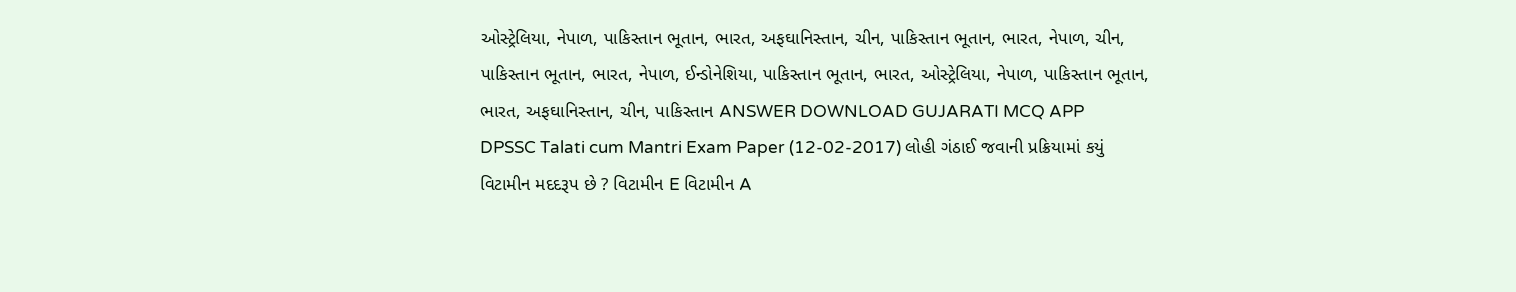ઓસ્ટ્રેલિયા, નેપાળ, પાકિસ્તાન ભૂતાન, ભારત, અફઘાનિસ્તાન, ચીન, પાકિસ્તાન ભૂતાન, ભારત, નેપાળ, ચીન, પાકિસ્તાન ભૂતાન, ભારત, નેપાળ, ઈન્ડોનેશિયા, પાકિસ્તાન ભૂતાન, ભારત, ઓસ્ટ્રેલિયા, નેપાળ, પાકિસ્તાન ભૂતાન, ભારત, અફઘાનિસ્તાન, ચીન, પાકિસ્તાન ANSWER DOWNLOAD GUJARATI MCQ APP
DPSSC Talati cum Mantri Exam Paper (12-02-2017) લોહી ગંઠાઈ જવાની પ્રક્રિયામાં કયું વિટામીન મદદરૂપ છે ? વિટામીન E વિટામીન A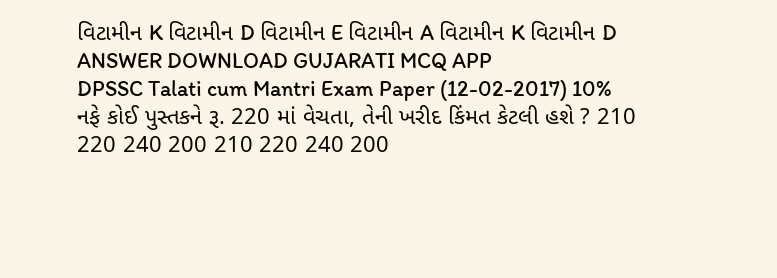વિટામીન K વિટામીન D વિટામીન E વિટામીન A વિટામીન K વિટામીન D ANSWER DOWNLOAD GUJARATI MCQ APP
DPSSC Talati cum Mantri Exam Paper (12-02-2017) 10% નફે કોઈ પુસ્તકને રૂ. 220 માં વેચતા, તેની ખરીદ કિંમત કેટલી હશે ? 210 220 240 200 210 220 240 200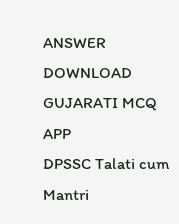ANSWER DOWNLOAD GUJARATI MCQ APP
DPSSC Talati cum Mantri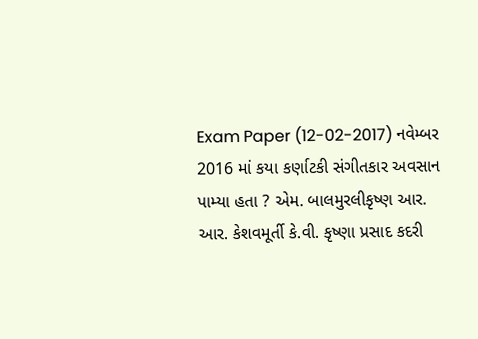Exam Paper (12-02-2017) નવેમ્બર 2016 માં કયા કર્ણાટકી સંગીતકાર અવસાન પામ્યા હતા ? એમ. બાલમુરલીકૃષ્ણ આર. આર. કેશવમૂર્તી કે.વી. કૃષ્ણા પ્રસાદ કદરી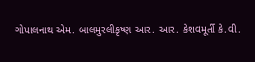ગોપાલનાથ એમ. બાલમુરલીકૃષ્ણ આર. આર. કેશવમૂર્તી કે.વી.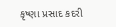કૃષ્ણા પ્રસાદ કદરી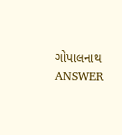ગોપાલનાથ ANSWER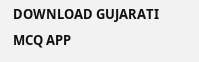DOWNLOAD GUJARATI MCQ APP